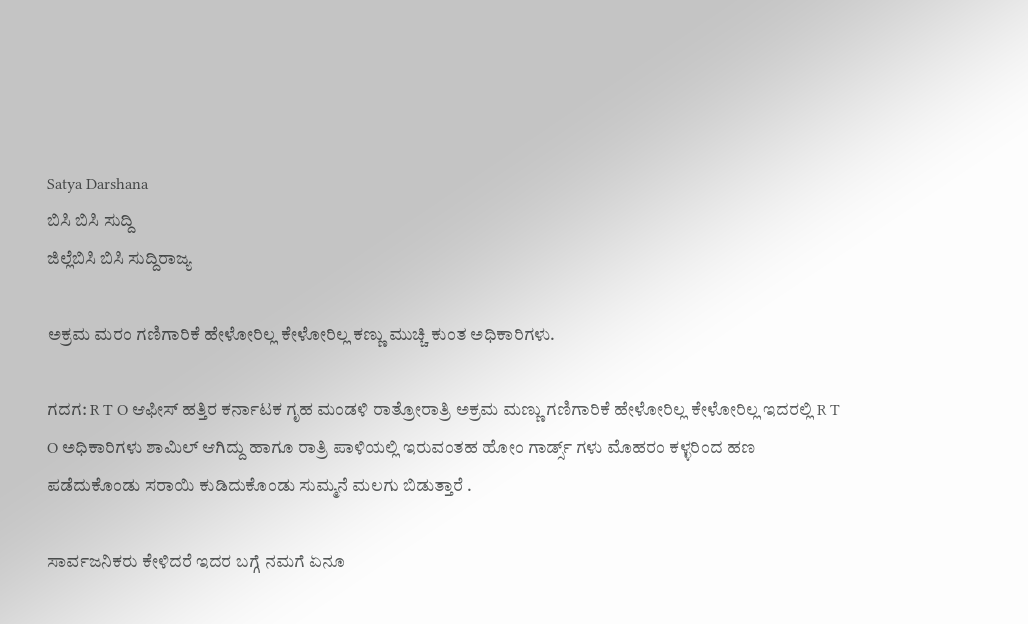Satya Darshana
ಬಿಸಿ ಬಿಸಿ ಸುದ್ದಿ
ಜಿಲ್ಲೆಬಿಸಿ ಬಿಸಿ ಸುದ್ದಿರಾಜ್ಯ

ಅಕ್ರಮ ಮರಂ ಗಣಿಗಾರಿಕೆ ಹೇಳೋರಿಲ್ಲ ಕೇಳೋರಿಲ್ಲ ಕಣ್ಣು ಮುಚ್ಚಿ ಕುಂತ ಅಧಿಕಾರಿಗಳು.

ಗದಗ: R T O ಆಫೀಸ್ ಹತ್ತಿರ ಕರ್ನಾಟಕ ಗೃಹ ಮಂಡಳಿ ರಾತ್ರೋರಾತ್ರಿ ಅಕ್ರಮ ಮಣ್ಣು ಗಣಿಗಾರಿಕೆ ಹೇಳೋರಿಲ್ಲ ಕೇಳೋರಿಲ್ಲ ಇದರಲ್ಲಿ R T O ಅಧಿಕಾರಿಗಳು ಶಾಮಿಲ್ ಆಗಿದ್ದು ಹಾಗೂ ರಾತ್ರಿ ಪಾಳಿಯಲ್ಲಿ ಇರುವಂತಹ ಹೋಂ ಗಾರ್ಡ್ಸ್ ಗಳು ಮೊಹರಂ ಕಳ್ಳರಿಂದ ಹಣ ಪಡೆದುಕೊಂಡು ಸರಾಯಿ ಕುಡಿದುಕೊಂಡು ಸುಮ್ಮನೆ ಮಲಗು ಬಿಡುತ್ತಾರೆ .

ಸಾರ್ವಜನಿಕರು ಕೇಳಿದರೆ ಇದರ ಬಗ್ಗೆ ನಮಗೆ ಏನೂ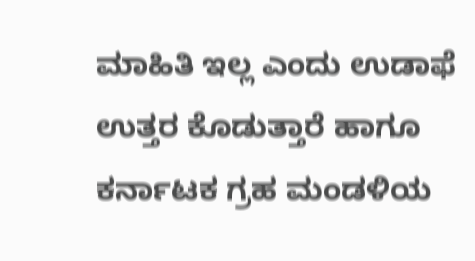ಮಾಹಿತಿ ಇಲ್ಲ ಎಂದು ಉಡಾಫೆ ಉತ್ತರ ಕೊಡುತ್ತಾರೆ ಹಾಗೂ ಕರ್ನಾಟಕ ಗ್ರಹ ಮಂಡಳಿಯ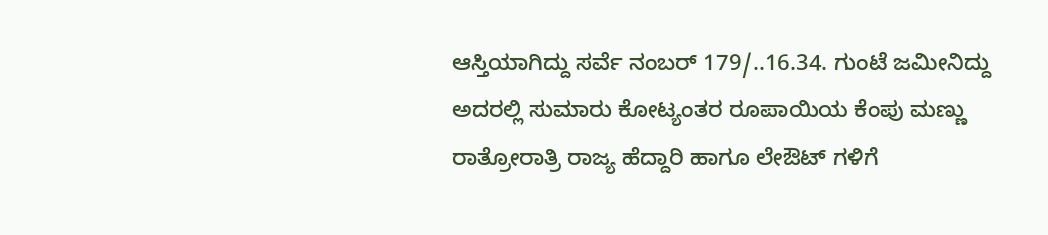ಆಸ್ತಿಯಾಗಿದ್ದು ಸರ್ವೆ ನಂಬರ್ 179/..16.34. ಗುಂಟೆ ಜಮೀನಿದ್ದು ಅದರಲ್ಲಿ ಸುಮಾರು ಕೋಟ್ಯಂತರ ರೂಪಾಯಿಯ ಕೆಂಪು ಮಣ್ಣು ರಾತ್ರೋರಾತ್ರಿ ರಾಜ್ಯ ಹೆದ್ದಾರಿ ಹಾಗೂ ಲೇಔಟ್ ಗಳಿಗೆ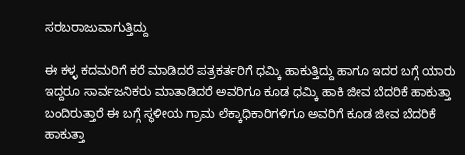ಸರಬರಾಜುವಾಗುತ್ತಿದ್ದು

ಈ ಕಳ್ಳ ಕದಮರಿಗೆ ಕರೆ ಮಾಡಿದರೆ ಪತ್ರಕರ್ತರಿಗೆ ಧಮ್ಕಿ ಹಾಕುತ್ತಿದ್ದು ಹಾಗೂ ಇದರ ಬಗ್ಗೆ ಯಾರು ಇದ್ದರೂ ಸಾರ್ವಜನಿಕರು ಮಾತಾಡಿದರೆ ಅವರಿಗೂ ಕೂಡ ಧಮ್ಕಿ ಹಾಕಿ ಜೀವ ಬೆದರಿಕೆ ಹಾಕುತ್ತಾ ಬಂದಿರುತ್ತಾರೆ ಈ ಬಗ್ಗೆ ಸ್ಥಳೀಯ ಗ್ರಾಮ ಲೆಕ್ಕಾಧಿಕಾರಿಗಳಿಗೂ ಅವರಿಗೆ ಕೂಡ ಜೀವ ಬೆದರಿಕೆ ಹಾಕುತ್ತಾ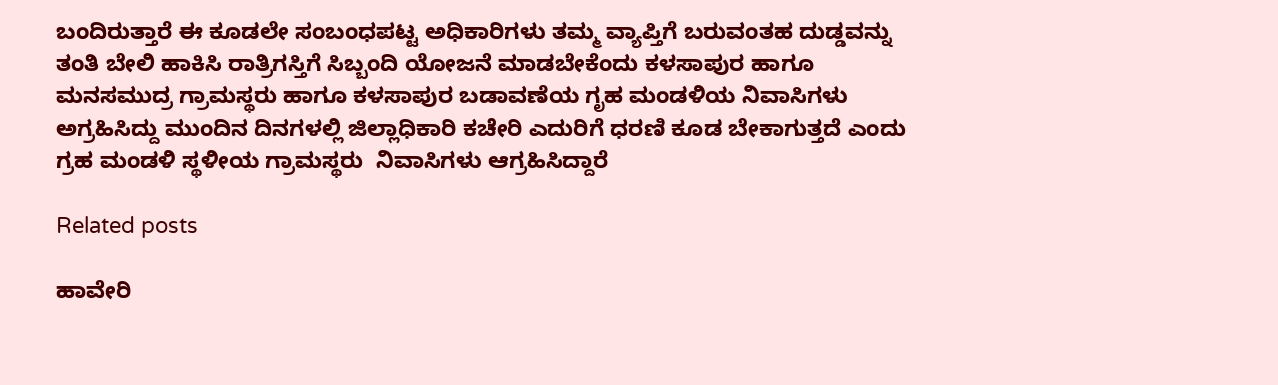ಬಂದಿರುತ್ತಾರೆ ಈ ಕೂಡಲೇ ಸಂಬಂಧಪಟ್ಟ ಅಧಿಕಾರಿಗಳು ತಮ್ಮ ವ್ಯಾಪ್ತಿಗೆ ಬರುವಂತಹ ದುಡ್ಡವನ್ನು ತಂತಿ ಬೇಲಿ ಹಾಕಿಸಿ ರಾತ್ರಿಗಸ್ತಿಗೆ ಸಿಬ್ಬಂದಿ ಯೋಜನೆ ಮಾಡಬೇಕೆಂದು ಕಳಸಾಪುರ ಹಾಗೂ ಮನಸಮುದ್ರ ಗ್ರಾಮಸ್ಥರು ಹಾಗೂ ಕಳಸಾಪುರ ಬಡಾವಣೆಯ ಗೃಹ ಮಂಡಳಿಯ ನಿವಾಸಿಗಳು ಅಗ್ರಹಿಸಿದ್ದು ಮುಂದಿನ ದಿನಗಳಲ್ಲಿ ಜಿಲ್ಲಾಧಿಕಾರಿ ಕಚೇರಿ ಎದುರಿಗೆ ಧರಣಿ ಕೂಡ ಬೇಕಾಗುತ್ತದೆ ಎಂದು ಗ್ರಹ ಮಂಡಳಿ ಸ್ಥಳೀಯ ಗ್ರಾಮಸ್ಥರು  ನಿವಾಸಿಗಳು ಆಗ್ರಹಿಸಿದ್ದಾರೆ

Related posts

ಹಾವೇರಿ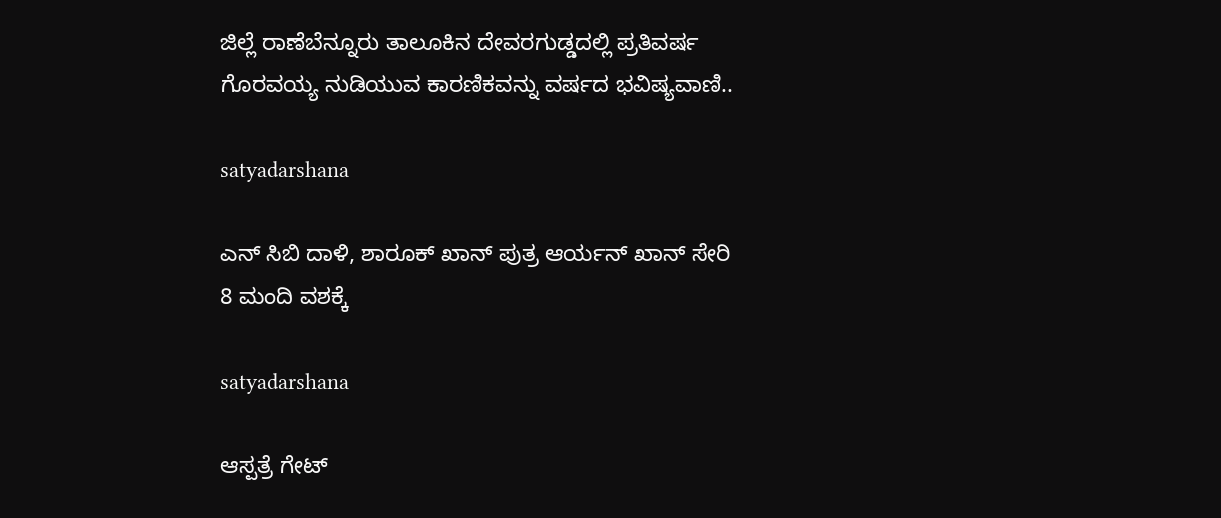ಜಿಲ್ಲೆ ರಾಣೆಬೆನ್ನೂರು ತಾಲೂಕಿನ ದೇವರಗುಡ್ಡದಲ್ಲಿ ಪ್ರತಿವರ್ಷ ಗೊರವಯ್ಯ ನುಡಿಯುವ ಕಾರಣಿಕವನ್ನು ವರ್ಷದ ಭವಿಷ್ಯವಾಣಿ..

satyadarshana

ಎನ್ ಸಿಬಿ ದಾಳಿ, ಶಾರೂಕ್ ಖಾನ್ ಪುತ್ರ ಆರ್ಯನ್ ಖಾನ್ ಸೇರಿ 8 ಮಂದಿ ವಶಕ್ಕೆ

satyadarshana

ಆಸ್ಪತ್ರೆ ಗೇಟ್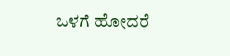ಒಳಗೆ ಹೋದರೆ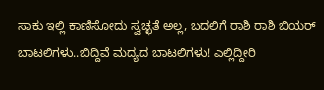ಸಾಕು ಇಲ್ಲಿ ಕಾಣಿಸೋದು ಸ್ವಚ್ಛತೆ ಅಲ್ಲ, ಬದಲಿಗೆ ರಾಶಿ ರಾಶಿ ಬಿಯರ್ ಬಾಟಲಿಗಳು..ಬಿದ್ದಿವೆ ಮದ್ಯದ ಬಾಟಲಿಗಳು! ಎಲ್ಲಿದ್ದೀರಿ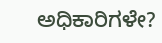ಅಧಿಕಾರಿಗಳೇ?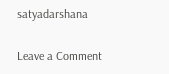satyadarshana

Leave a Comment